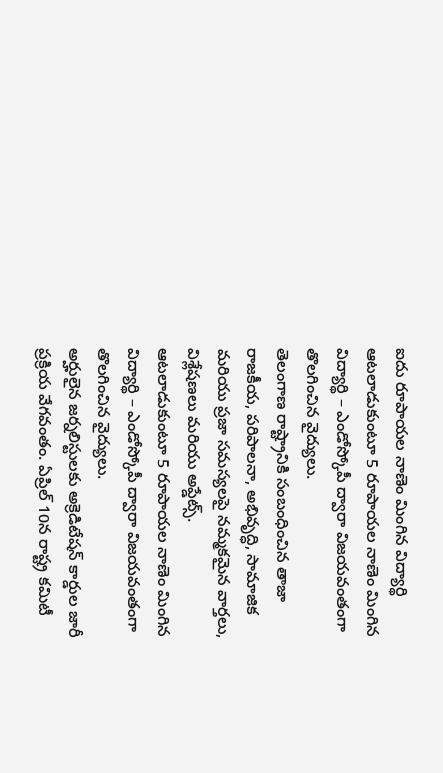ఐదు రూపాయల నాణెం మింగిన విద్యార్థి
ఆటలాడుకుంటూ 5 రూపాయల నాణెం మింగిన విద్యార్థి – ఎండోస్కోపీ ద్వారా విజయవంతంగా తొలగించిన వైద్యులు.
తెలంగాణ రాష్ట్రానికి సంబంధించిన తాజా రాజకీయ, పరిపాలనా, అభివృద్ధి, సామాజిక మరియు ప్రజా సమస్యలపై నమ్మకమైన వార్తలు, విశ్లేషణలు మరియు అప్డేట్స్.
ఆటలాడుకుంటూ 5 రూపాయల నాణెం మింగిన విద్యార్థి – ఎండోస్కోపీ ద్వారా విజయవంతంగా తొలగించిన వైద్యులు.
అర్హులైన జర్నలిస్టులకు అక్రెడిటేషన్ కార్డుల జారీ ప్రక్రియ వేగవంతం. ఏప్రిల్ 10న రాష్ట్ర కమిటీ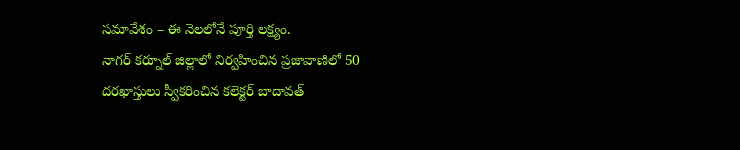సమావేశం – ఈ నెలలోనే పూర్తి లక్ష్యం.
నాగర్ కర్నూల్ జిల్లాలో నిర్వహించిన ప్రజావాణిలో 50 దరఖాస్తులు స్వీకరించిన కలెక్టర్ బాదావత్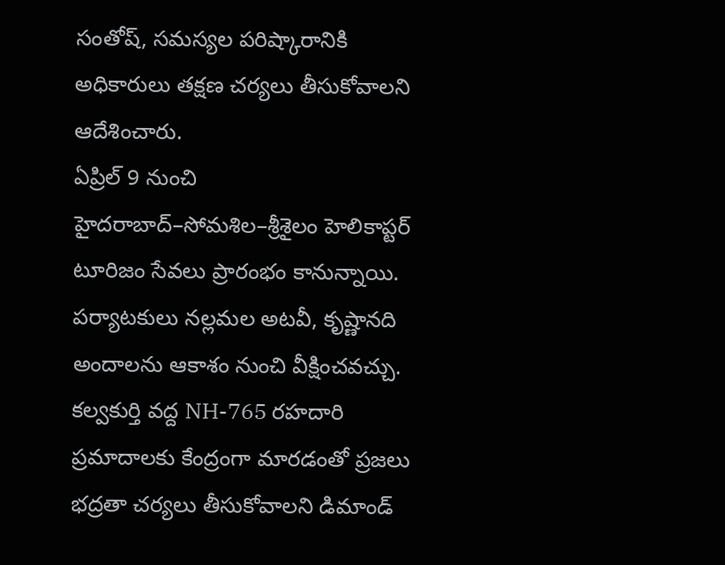సంతోష్, సమస్యల పరిష్కారానికి అధికారులు తక్షణ చర్యలు తీసుకోవాలని ఆదేశించారు.
ఏప్రిల్ 9 నుంచి హైదరాబాద్–సోమశిల–శ్రీశైలం హెలికాప్టర్ టూరిజం సేవలు ప్రారంభం కానున్నాయి. పర్యాటకులు నల్లమల అటవీ, కృష్ణానది అందాలను ఆకాశం నుంచి వీక్షించవచ్చు.
కల్వకుర్తి వద్ద NH-765 రహదారి ప్రమాదాలకు కేంద్రంగా మారడంతో ప్రజలు భద్రతా చర్యలు తీసుకోవాలని డిమాండ్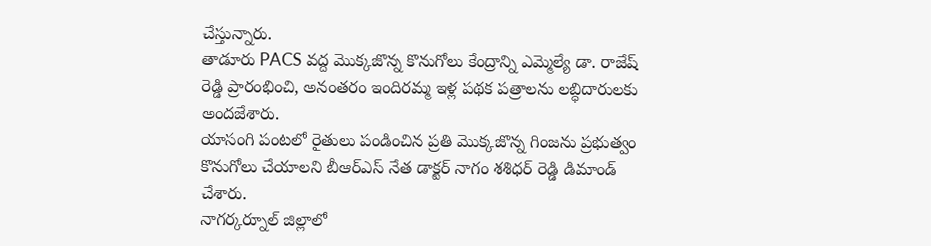చేస్తున్నారు.
తాడూరు PACS వద్ద మొక్కజొన్న కొనుగోలు కేంద్రాన్ని ఎమ్మెల్యే డా. రాజేష్ రెడ్డి ప్రారంభించి, అనంతరం ఇందిరమ్మ ఇళ్ల పథక పత్రాలను లబ్ధిదారులకు అందజేశారు.
యాసంగి పంటలో రైతులు పండించిన ప్రతి మొక్కజొన్న గింజను ప్రభుత్వం కొనుగోలు చేయాలని బీఆర్ఎస్ నేత డాక్టర్ నాగం శశిధర్ రెడ్డి డిమాండ్ చేశారు.
నాగర్కర్నూల్ జిల్లాలో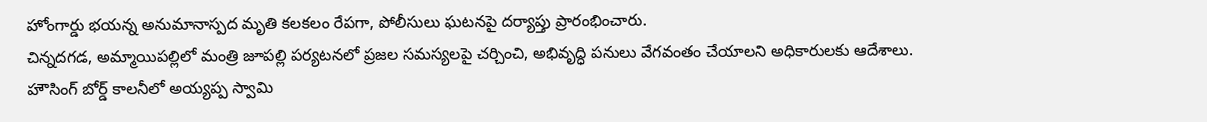హోంగార్డు భయన్న అనుమానాస్పద మృతి కలకలం రేపగా, పోలీసులు ఘటనపై దర్యాప్తు ప్రారంభించారు.
చిన్నదగడ, అమ్మాయిపల్లిలో మంత్రి జూపల్లి పర్యటనలో ప్రజల సమస్యలపై చర్చించి, అభివృద్ధి పనులు వేగవంతం చేయాలని అధికారులకు ఆదేశాలు.
హౌసింగ్ బోర్డ్ కాలనీలో అయ్యప్ప స్వామి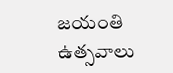జయంతి ఉత్సవాలు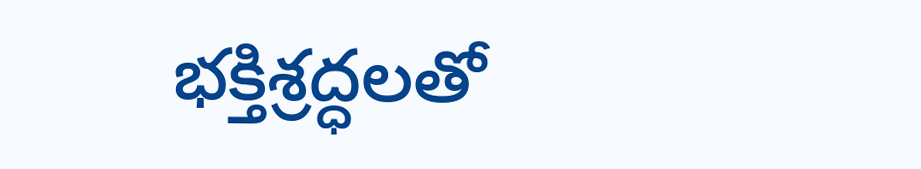భక్తిశ్రద్ధలతో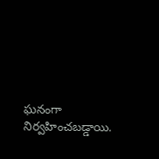ఘనంగా నిర్వహించబడ్డాయి.